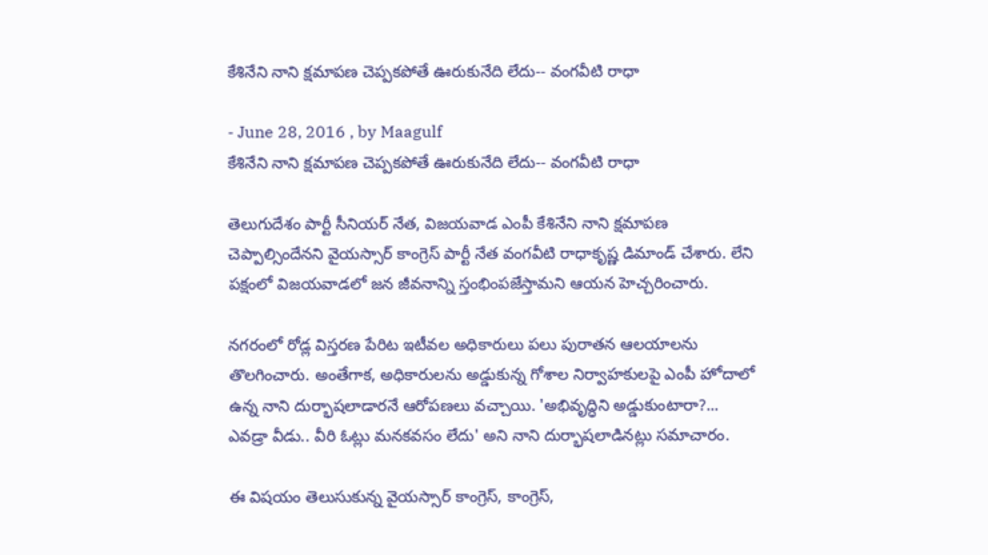కేశినేని నాని క్షమాపణ చెప్పకపోతే ఊరుకునేది లేదు-- వంగవీటి రాధా

- June 28, 2016 , by Maagulf
కేశినేని నాని క్షమాపణ చెప్పకపోతే ఊరుకునేది లేదు-- వంగవీటి రాధా

తెలుగుదేశం పార్టీ సీనియర్ నేత, విజయవాడ ఎంపీ కేశినేని నాని క్షమాపణ చెప్పాల్సిందేనని వైయస్సార్ కాంగ్రెస్ పార్టీ నేత వంగవీటి రాధాకృష్ణ డిమాండ్ చేశారు. లేని పక్షంలో విజయవాడలో జన జీవనాన్ని స్తంభింపజేస్తామని ఆయన హెచ్చరించారు.

నగరంలో రోడ్ల విస్తరణ పేరిట ఇటీవల అధికారులు పలు పురాతన ఆలయాలను తొలగించారు. అంతేగాక, అధికారులను అడ్డుకున్న గోశాల నిర్వాహకులపై ఎంపీ హోదాలో ఉన్న నాని దుర్భాషలాడారనే ఆరోపణలు వచ్చాయి. 'అభివృద్ధిని అడ్డుకుంటారా?... ఎవడ్రా వీడు.. వీరి ఓట్లు మనకవసం లేదు' అని నాని దుర్భాషలాడినట్లు సమాచారం.

ఈ విషయం తెలుసుకున్న వైయస్సార్ కాంగ్రెస్, కాంగ్రెస్,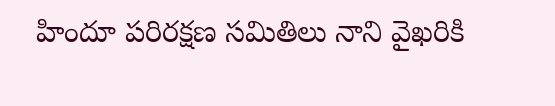హిందూ పరిరక్షణ సమితిలు నాని వైఖరికి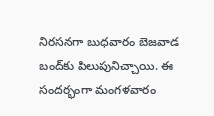నిరసనగా బుధవారం బెజవాడ బంద్‌కు పిలుపునిచ్చాయి. ఈ సందర్భంగా మంగళవారం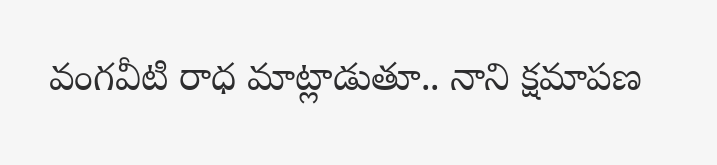వంగవీటి రాధ మాట్లాడుతూ.. నాని క్షమాపణ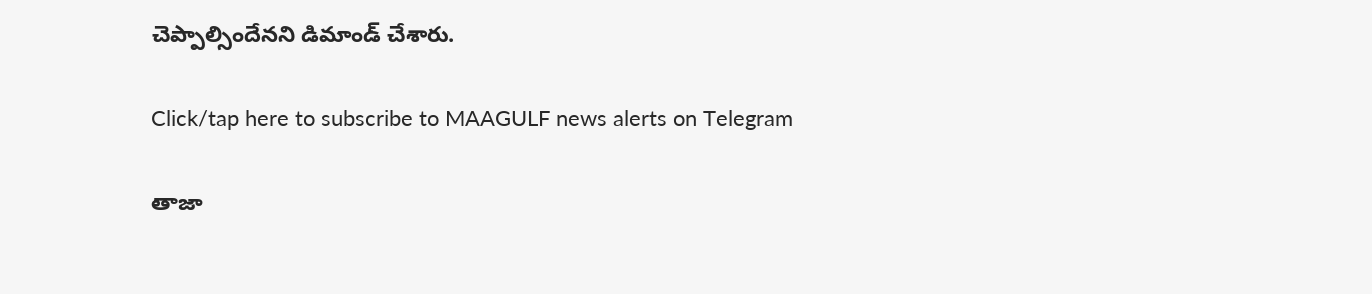చెప్పాల్సిందేనని డిమాండ్ చేశారు.

Click/tap here to subscribe to MAAGULF news alerts on Telegram

తాజా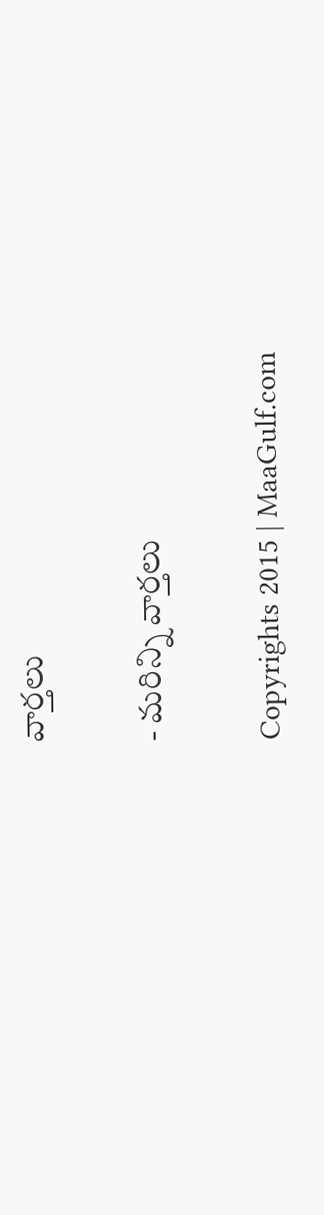వార్తలు

- మరిన్ని వార్తలు

Copyrights 2015 | MaaGulf.com